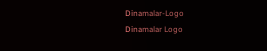Dinamalar-Logo
Dinamalar Logo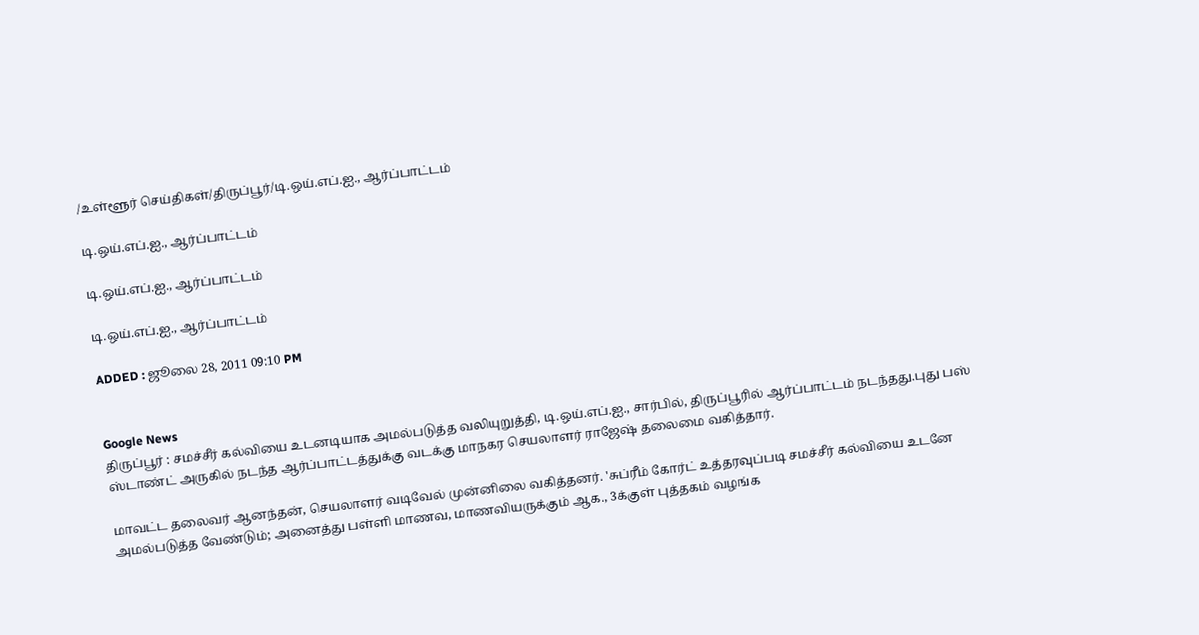/உள்ளூர் செய்திகள்/திருப்பூர்/டி.ஒய்.எப்.ஐ., ஆர்ப்பாட்டம்

டி.ஒய்.எப்.ஐ., ஆர்ப்பாட்டம்

டி.ஒய்.எப்.ஐ., ஆர்ப்பாட்டம்

டி.ஒய்.எப்.ஐ., ஆர்ப்பாட்டம்

ADDED : ஜூலை 28, 2011 09:10 PM


Google News
திருப்பூர் : சமச்சீர் கல்வியை உடனடியாக அமல்படுத்த வலியுறுத்தி, டி.ஒய்.எப்.ஐ., சார்பில், திருப்பூரில் ஆர்ப்பாட்டம் நடந்தது.புது பஸ் ஸ்டாண்ட் அருகில் நடந்த ஆர்ப்பாட்டத்துக்கு வடக்கு மாநகர செயலாளர் ராஜேஷ் தலைமை வகித்தார்.

மாவட்ட தலைவர் ஆனந்தன், செயலாளர் வடிவேல் முன்னிலை வகித்தனர். 'சுப்ரீம் கோர்ட் உத்தரவுப்படி சமச்சீர் கல்வியை உடனே அமல்படுத்த வேண்டும்; அனைத்து பள்ளி மாணவ, மாணவியருக்கும் ஆக., 3க்குள் புத்தகம் வழங்க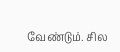வேண்டும். சில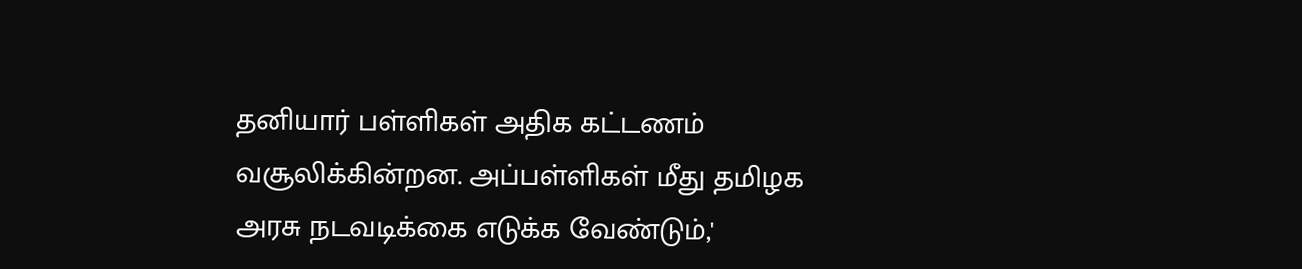தனியார் பள்ளிகள் அதிக கட்டணம் வசூலிக்கின்றன. அப்பள்ளிகள் மீது தமிழக அரசு நடவடிக்கை எடுக்க வேண்டும்,'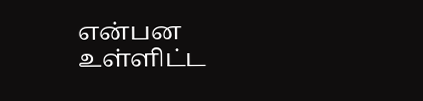என்பன உள்ளிட்ட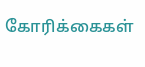கோரிக்கைகள்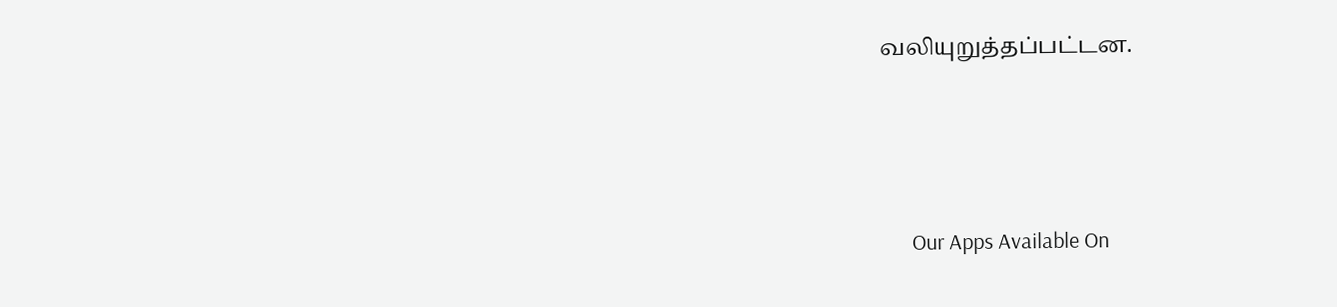வலியுறுத்தப்பட்டன.





      Our Apps Available On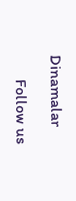Dinamalar

      Follow us